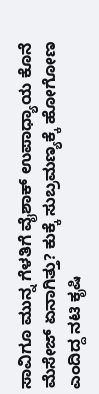ಸಾವಿಗೂ ಮುನ್ನ ಗೆಳತಿಗೆ ವೈಶಾಕ್ ಉಪಾಧ್ಯಾಯ ಕೊನೆ ಮೆಸೇಜ್ ಏನಾಗಿತ್ತು? ಕುಕ್ಕೆ ಸುಬ್ರಮಣ್ಯಕ್ಕೆ ಹೋಗೋಣ ಎಂದಿದ್ದ ನಟಿ ಕೃಷಿ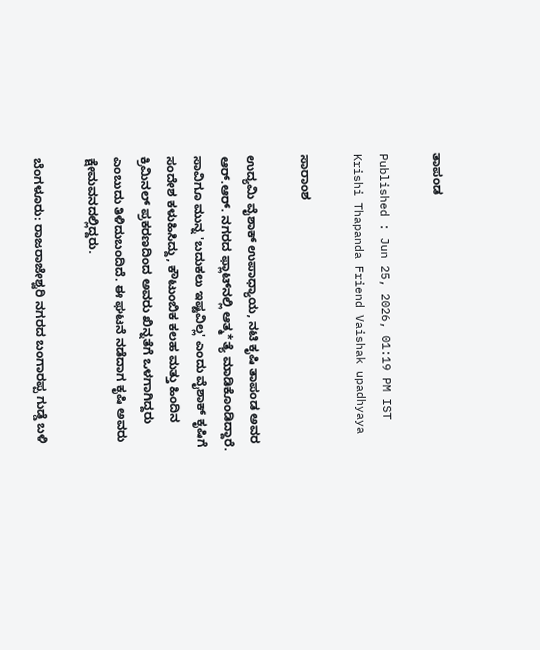ತಾಪಂಡ

Published : Jun 25, 2026, 01:19 PM IST
Krishi Thapanda Friend Vaishak upadhyaya

ಸಾರಾಂಶ

ಉದ್ಯಮಿ ವೈಶಾಕ್ ಉಪಾಧ್ಯಾಯ, ನಟಿ ಕೃಷಿ ತಾಪಂಡ ಅವರ ಆರ್.ಆರ್. ನಗರದ ಫ್ಲಾಟ್‌ನಲ್ಲಿ ಆತ್ಮ*ತ್ಯೆ ಮಾಡಿಕೊಂಡಿದ್ದಾರೆ. ಸಾವಿಗೂ ಮುನ್ನ 'ಬದುಕಲು ಇಷ್ಟವಿಲ್ಲ' ಎಂದು ವೈಶಾಕ್ ಕೃಷಿಗೆ ಸಂದೇಶ ಕಳುಹಿಸಿದ್ದು, ಕೌಟುಂಬಿಕ ಕಲಹ ಮತ್ತು ಹಿಂದಿನ ಕ್ರಿಮಿನಲ್ ಪ್ರಕರಣದಿಂದ ಅವರು ಖಿನ್ನತೆಗೆ ಒಳಗಾಗಿದ್ದರು ಎಂಬುದು ತಿಳಿದುಬಂದಿದೆ. ಈ ಘಟನೆ ನಡೆದಾಗ ಕೃಷಿ ಅವರು ಕ್ಷೇಮವನದಲ್ಲಿದ್ದರು.

ಬೆಂಗಳೂರು: ರಾಜರಾಜೇಶ್ವರಿ ನಗರದ ಬಂಗಾರಪ್ಪ ಗುಡ್ಡೆ ಬಳಿ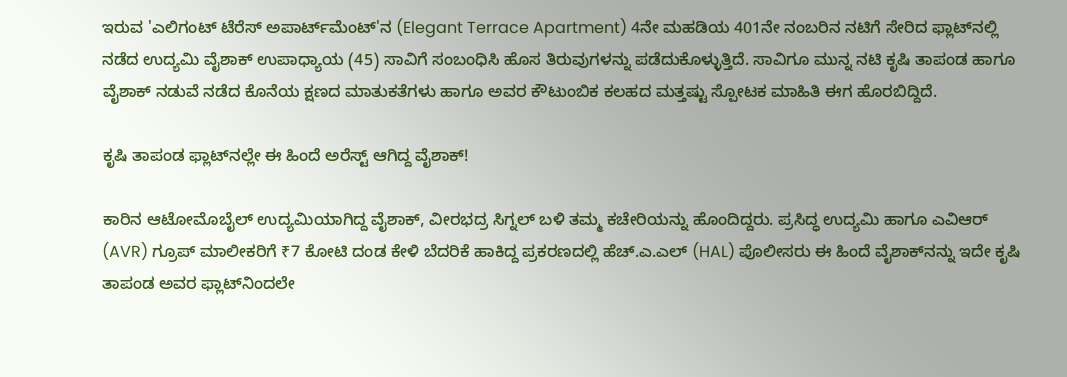ಇರುವ 'ಎಲಿಗಂಟ್ ಟೆರೆಸ್ ಅಪಾರ್ಟ್‌ಮೆಂಟ್'ನ (Elegant Terrace Apartment) 4ನೇ ಮಹಡಿಯ 401ನೇ ನಂಬರಿನ ನಟಿಗೆ ಸೇರಿದ ಫ್ಲಾಟ್‌ನಲ್ಲಿ ನಡೆದ ಉದ್ಯಮಿ ವೈಶಾಕ್ ಉಪಾಧ್ಯಾಯ (45) ಸಾವಿಗೆ ಸಂಬಂಧಿಸಿ ಹೊಸ ತಿರುವುಗಳನ್ನು ಪಡೆದುಕೊಳ್ಳುತ್ತಿದೆ. ಸಾವಿಗೂ ಮುನ್ನ ನಟಿ ಕೃಷಿ ತಾಪಂಡ ಹಾಗೂ ವೈಶಾಕ್ ನಡುವೆ ನಡೆದ ಕೊನೆಯ ಕ್ಷಣದ ಮಾತುಕತೆಗಳು ಹಾಗೂ ಅವರ ಕೌಟುಂಬಿಕ ಕಲಹದ ಮತ್ತಷ್ಟು ಸ್ಪೋಟಕ ಮಾಹಿತಿ ಈಗ ಹೊರಬಿದ್ದಿದೆ.

ಕೃಷಿ ತಾಪಂಡ ಫ್ಲಾಟ್‌ನಲ್ಲೇ ಈ ಹಿಂದೆ ಅರೆಸ್ಟ್ ಆಗಿದ್ದ ವೈಶಾಕ್!

ಕಾರಿನ ಆಟೋಮೊಬೈಲ್ ಉದ್ಯಮಿಯಾಗಿದ್ದ ವೈಶಾಕ್, ವೀರಭದ್ರ ಸಿಗ್ನಲ್ ಬಳಿ ತಮ್ಮ ಕಚೇರಿಯನ್ನು ಹೊಂದಿದ್ದರು. ಪ್ರಸಿದ್ಧ ಉದ್ಯಮಿ ಹಾಗೂ ಎವಿಆರ್ (AVR) ಗ್ರೂಪ್ ಮಾಲೀಕರಿಗೆ ₹7 ಕೋಟಿ ದಂಡ ಕೇಳಿ ಬೆದರಿಕೆ ಹಾಕಿದ್ದ ಪ್ರಕರಣದಲ್ಲಿ ಹೆಚ್.ಎ.ಎಲ್ (HAL) ಪೊಲೀಸರು ಈ ಹಿಂದೆ ವೈಶಾಕ್‌ನನ್ನು ಇದೇ ಕೃಷಿ ತಾಪಂಡ ಅವರ ಫ್ಲಾಟ್‌ನಿಂದಲೇ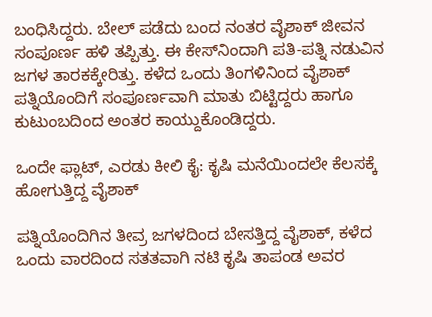ಬಂಧಿಸಿದ್ದರು. ಬೇಲ್ ಪಡೆದು ಬಂದ ನಂತರ ವೈಶಾಕ್ ಜೀವನ ಸಂಪೂರ್ಣ ಹಳಿ ತಪ್ಪಿತ್ತು. ಈ ಕೇಸ್‌ನಿಂದಾಗಿ ಪತಿ-ಪತ್ನಿ ನಡುವಿನ ಜಗಳ ತಾರಕಕ್ಕೇರಿತ್ತು. ಕಳೆದ ಒಂದು ತಿಂಗಳಿನಿಂದ ವೈಶಾಕ್ ಪತ್ನಿಯೊಂದಿಗೆ ಸಂಪೂರ್ಣವಾಗಿ ಮಾತು ಬಿಟ್ಟಿದ್ದರು ಹಾಗೂ ಕುಟುಂಬದಿಂದ ಅಂತರ ಕಾಯ್ದುಕೊಂಡಿದ್ದರು.

ಒಂದೇ ಫ್ಲಾಟ್, ಎರಡು ಕೀಲಿ ಕೈ: ಕೃಷಿ ಮನೆಯಿಂದಲೇ ಕೆಲಸಕ್ಕೆ ಹೋಗುತ್ತಿದ್ದ ವೈಶಾಕ್

ಪತ್ನಿಯೊಂದಿಗಿನ ತೀವ್ರ ಜಗಳದಿಂದ ಬೇಸತ್ತಿದ್ದ ವೈಶಾಕ್, ಕಳೆದ ಒಂದು ವಾರದಿಂದ ಸತತವಾಗಿ ನಟಿ ಕೃಷಿ ತಾಪಂಡ ಅವರ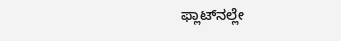ಫ್ಲಾಟ್‌ನಲ್ಲೇ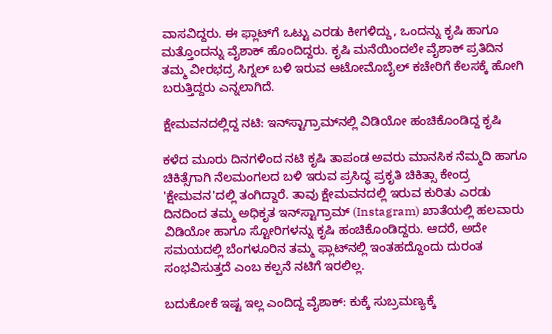ವಾಸವಿದ್ದರು. ಈ ಫ್ಲಾಟ್‌ಗೆ ಒಟ್ಟು ಎರಡು ಕೀಗಳಿದ್ದು, ಒಂದನ್ನು ಕೃಷಿ ಹಾಗೂ ಮತ್ತೊಂದನ್ನು ವೈಶಾಕ್ ಹೊಂದಿದ್ದರು. ಕೃಷಿ ಮನೆಯಿಂದಲೇ ವೈಶಾಕ್ ಪ್ರತಿದಿನ ತಮ್ಮ ವೀರಭದ್ರ ಸಿಗ್ನಲ್ ಬಳಿ ಇರುವ ಆಟೋಮೊಬೈಲ್ ಕಚೇರಿಗೆ ಕೆಲಸಕ್ಕೆ ಹೋಗಿ ಬರುತ್ತಿದ್ದರು ಎನ್ನಲಾಗಿದೆ.

ಕ್ಷೇಮವನದಲ್ಲಿದ್ದ ನಟಿ: ಇನ್‌ಸ್ಟಾಗ್ರಾಮ್‌ನಲ್ಲಿ ವಿಡಿಯೋ ಹಂಚಿಕೊಂಡಿದ್ದ ಕೃಷಿ

ಕಳೆದ ಮೂರು ದಿನಗಳಿಂದ ನಟಿ ಕೃಷಿ ತಾಪಂಡ ಅವರು ಮಾನಸಿಕ ನೆಮ್ಮದಿ ಹಾಗೂ ಚಿಕಿತ್ಸೆಗಾಗಿ ನೆಲಮಂಗಲದ ಬಳಿ ಇರುವ ಪ್ರಸಿದ್ಧ ಪ್ರಕೃತಿ ಚಿಕಿತ್ಸಾ ಕೇಂದ್ರ 'ಕ್ಷೇಮವನ'ದಲ್ಲಿ ತಂಗಿದ್ದಾರೆ. ತಾವು ಕ್ಷೇಮವನದಲ್ಲಿ ಇರುವ ಕುರಿತು ಎರಡು ದಿನದಿಂದ ತಮ್ಮ ಅಧಿಕೃತ ಇನ್‌ಸ್ಟಾಗ್ರಾಮ್ (Instagram) ಖಾತೆಯಲ್ಲಿ ಹಲವಾರು ವಿಡಿಯೋ ಹಾಗೂ ಸ್ಟೋರಿಗಳನ್ನು ಕೃಷಿ ಹಂಚಿಕೊಂಡಿದ್ದರು. ಆದರೆ, ಅದೇ ಸಮಯದಲ್ಲಿ ಬೆಂಗಳೂರಿನ ತಮ್ಮ ಫ್ಲಾಟ್‌ನಲ್ಲಿ ಇಂತಹದ್ದೊಂದು ದುರಂತ ಸಂಭವಿಸುತ್ತದೆ ಎಂಬ ಕಲ್ಪನೆ ನಟಿಗೆ ಇರಲಿಲ್ಲ.

ಬದುಕೋಕೆ ಇಷ್ಟ ಇಲ್ಲ ಎಂದಿದ್ದ ವೈಶಾಕ್: ಕುಕ್ಕೆ ಸುಬ್ರಮಣ್ಯಕ್ಕೆ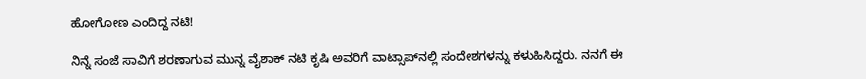ಹೋಗೋಣ ಎಂದಿದ್ದ ನಟಿ!

ನಿನ್ನೆ ಸಂಜೆ ಸಾವಿಗೆ ಶರಣಾಗುವ ಮುನ್ನ ವೈಶಾಕ್ ನಟಿ ಕೃಷಿ ಅವರಿಗೆ ವಾಟ್ಸಾಪ್‌ನಲ್ಲಿ ಸಂದೇಶಗಳನ್ನು ಕಳುಹಿಸಿದ್ದರು. ನನಗೆ ಈ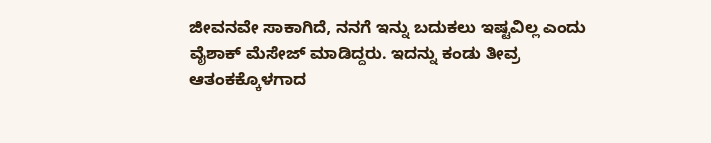ಜೀವನವೇ ಸಾಕಾಗಿದೆ, ನನಗೆ ಇನ್ನು ಬದುಕಲು ಇಷ್ಟವಿಲ್ಲ ಎಂದು ವೈಶಾಕ್ ಮೆಸೇಜ್ ಮಾಡಿದ್ದರು. ಇದನ್ನು ಕಂಡು ತೀವ್ರ ಆತಂಕಕ್ಕೊಳಗಾದ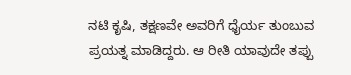ನಟಿ ಕೃಷಿ, ತಕ್ಷಣವೇ ಅವರಿಗೆ ಧೈರ್ಯ ತುಂಬುವ ಪ್ರಯತ್ನ ಮಾಡಿದ್ದರು. ಆ ರೀತಿ ಯಾವುದೇ ತಪ್ಪು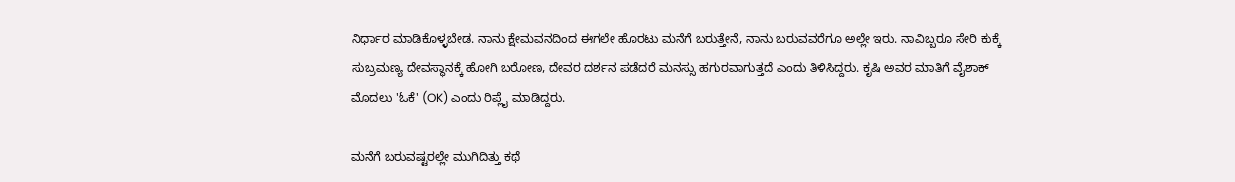ನಿರ್ಧಾರ ಮಾಡಿಕೊಳ್ಳಬೇಡ. ನಾನು ಕ್ಷೇಮವನದಿಂದ ಈಗಲೇ ಹೊರಟು ಮನೆಗೆ ಬರುತ್ತೇನೆ, ನಾನು ಬರುವವರೆಗೂ ಅಲ್ಲೇ ಇರು. ನಾವಿಬ್ಬರೂ ಸೇರಿ ಕುಕ್ಕೆ ಸುಬ್ರಮಣ್ಯ ದೇವಸ್ಥಾನಕ್ಕೆ ಹೋಗಿ ಬರೋಣ, ದೇವರ ದರ್ಶನ ಪಡೆದರೆ ಮನಸ್ಸು ಹಗುರವಾಗುತ್ತದೆ ಎಂದು ತಿಳಿಸಿದ್ದರು. ಕೃಷಿ ಅವರ ಮಾತಿಗೆ ವೈಶಾಕ್ ಮೊದಲು 'ಓಕೆ' (OK) ಎಂದು ರಿಪ್ಲೈ ಮಾಡಿದ್ದರು.

ಮನೆಗೆ ಬರುವಷ್ಟರಲ್ಲೇ ಮುಗಿದಿತ್ತು ಕಥೆ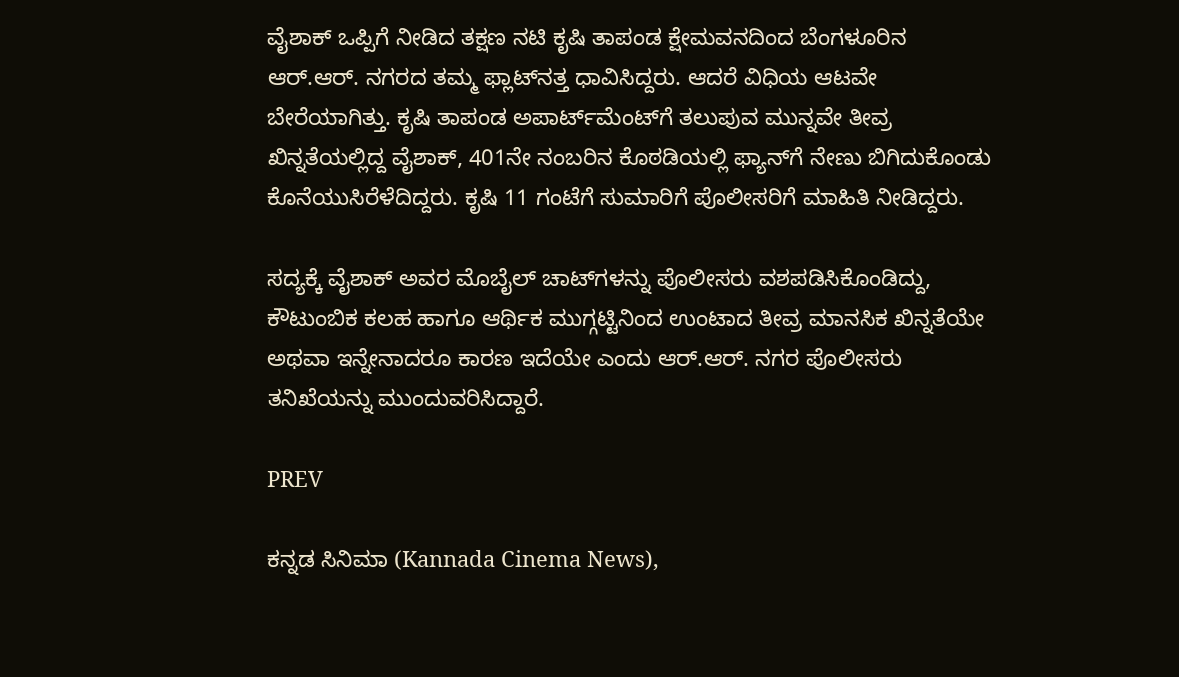ವೈಶಾಕ್ ಒಪ್ಪಿಗೆ ನೀಡಿದ ತಕ್ಷಣ ನಟಿ ಕೃಷಿ ತಾಪಂಡ ಕ್ಷೇಮವನದಿಂದ ಬೆಂಗಳೂರಿನ ಆರ್.ಆರ್. ನಗರದ ತಮ್ಮ ಫ್ಲಾಟ್‌ನತ್ತ ಧಾವಿಸಿದ್ದರು. ಆದರೆ ವಿಧಿಯ ಆಟವೇ ಬೇರೆಯಾಗಿತ್ತು. ಕೃಷಿ ತಾಪಂಡ ಅಪಾರ್ಟ್‌ಮೆಂಟ್‌ಗೆ ತಲುಪುವ ಮುನ್ನವೇ ತೀವ್ರ ಖಿನ್ನತೆಯಲ್ಲಿದ್ದ ವೈಶಾಕ್, 401ನೇ ನಂಬರಿನ ಕೊಠಡಿಯಲ್ಲಿ ಫ್ಯಾನ್‌ಗೆ ನೇಣು ಬಿಗಿದುಕೊಂಡು ಕೊನೆಯುಸಿರೆಳೆದಿದ್ದರು. ಕೃಷಿ 11 ಗಂಟೆಗೆ ಸುಮಾರಿಗೆ ಪೊಲೀಸರಿಗೆ ಮಾಹಿತಿ ನೀಡಿದ್ದರು.

ಸದ್ಯಕ್ಕೆ ವೈಶಾಕ್ ಅವರ ಮೊಬೈಲ್ ಚಾಟ್‌ಗಳನ್ನು ಪೊಲೀಸರು ವಶಪಡಿಸಿಕೊಂಡಿದ್ದು, ಕೌಟುಂಬಿಕ ಕಲಹ ಹಾಗೂ ಆರ್ಥಿಕ ಮುಗ್ಗಟ್ಟಿನಿಂದ ಉಂಟಾದ ತೀವ್ರ ಮಾನಸಿಕ ಖಿನ್ನತೆಯೇ ಅಥವಾ ಇನ್ನೇನಾದರೂ ಕಾರಣ ಇದೆಯೇ ಎಂದು ಆರ್.ಆರ್. ನಗರ ಪೊಲೀಸರು ತನಿಖೆಯನ್ನು ಮುಂದುವರಿಸಿದ್ದಾರೆ.

PREV

ಕನ್ನಡ ಸಿನಿಮಾ (Kannada Cinema News),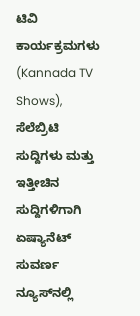ಟಿವಿ ಕಾರ್ಯಕ್ರಮಗಳು (Kannada TV Shows), ಸೆಲೆಬ್ರಿಟಿ ಸುದ್ದಿಗಳು ಮತ್ತು ಇತ್ತೀಚಿನ ಸುದ್ದಿಗಳಿಗಾಗಿ ಏಷ್ಯಾನೆಟ್ ಸುವರ್ಣ ನ್ಯೂಸ್‌ನಲ್ಲಿ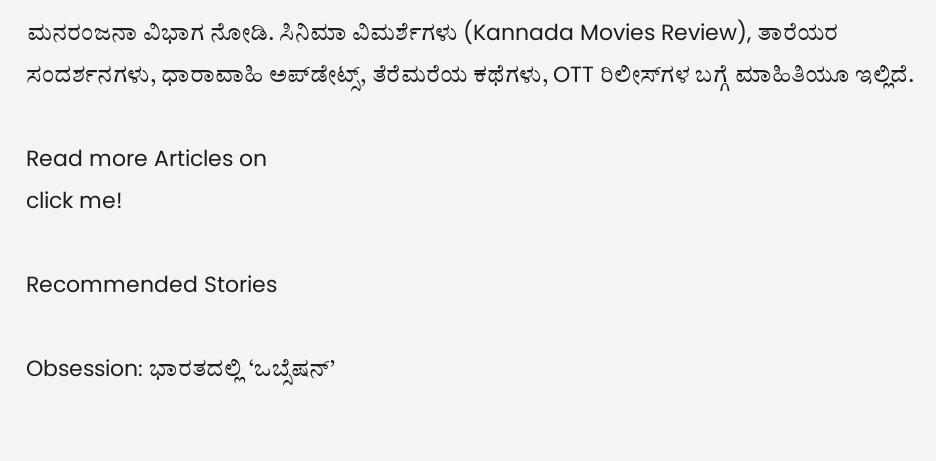ಮನರಂಜನಾ ವಿಭಾಗ ನೋಡಿ. ಸಿನಿಮಾ ವಿಮರ್ಶೆಗಳು (Kannada Movies Review), ತಾರೆಯರ ಸಂದರ್ಶನಗಳು, ಧಾರಾವಾಹಿ ಅಪ್‌ಡೇಟ್ಸ್‌, ತೆರೆಮರೆಯ ಕಥೆಗಳು, OTT ರಿಲೀಸ್‌ಗಳ ಬಗ್ಗೆ ಮಾಹಿತಿಯೂ ಇಲ್ಲಿದೆ.

Read more Articles on
click me!

Recommended Stories

Obsession: ಭಾರತದಲ್ಲಿ ‘ಒಬ್ಸೆಷನ್’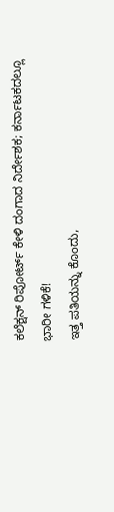ಕಲೆಕ್ಷನ್‌ ರಿಪೋರ್ಟ್‌ ಕೇಳಿ ದಂಗಾದ ನಿರ್ದೇಶಕ; ಕರ್ನಾಟಕದಲ್ಲೂ ಭಾರೀ ಗಳಿಕೆ!
ಇತ್ತ ಪತಿಯನ್ನು ಕೊಂದು,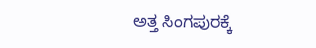ಅತ್ತ ಸಿಂಗಪುರಕ್ಕೆ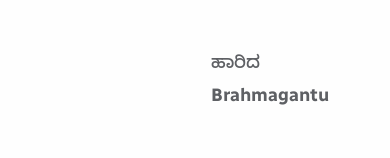ಹಾರಿದ Brahmagantu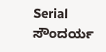Serial ಸೌಂದರ್ಯ